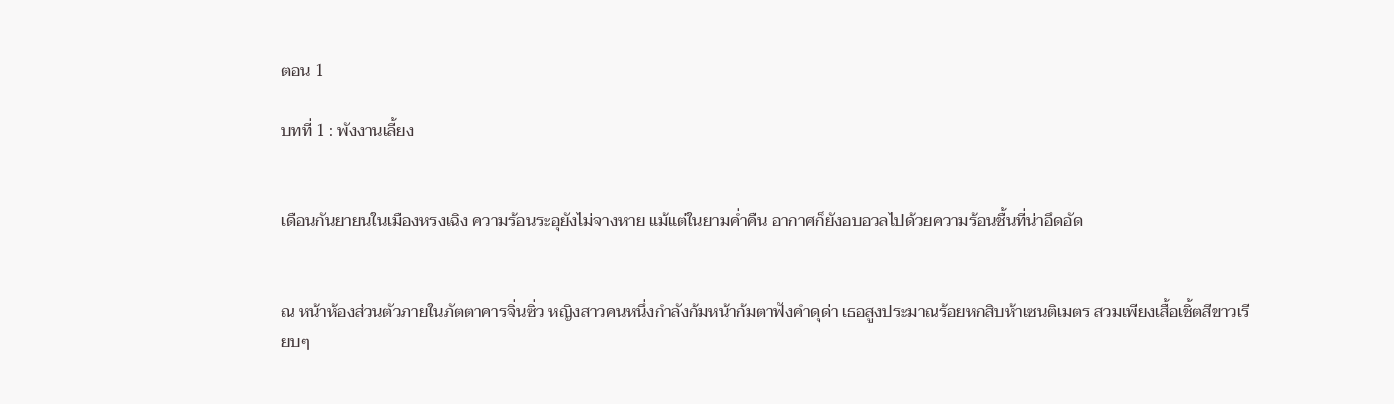ตอน 1

บทที่ 1 : พังงานเลี้ยง


เดือนกันยายนในเมืองหรงเฉิง ความร้อนระอุยังไม่จางหาย แม้แต่ในยามค่ำคืน อากาศก็ยังอบอวลไปด้วยความร้อนชื้นที่น่าอึดอัด


ณ หน้าห้องส่วนตัวภายในภัตตาคารจิ่นซิ่ว หญิงสาวคนหนึ่งกำลังก้มหน้าก้มตาฟังคำดุด่า เธอสูงประมาณร้อยหกสิบห้าเซนติเมตร สวมเพียงเสื้อเชิ้ตสีขาวเรียบๆ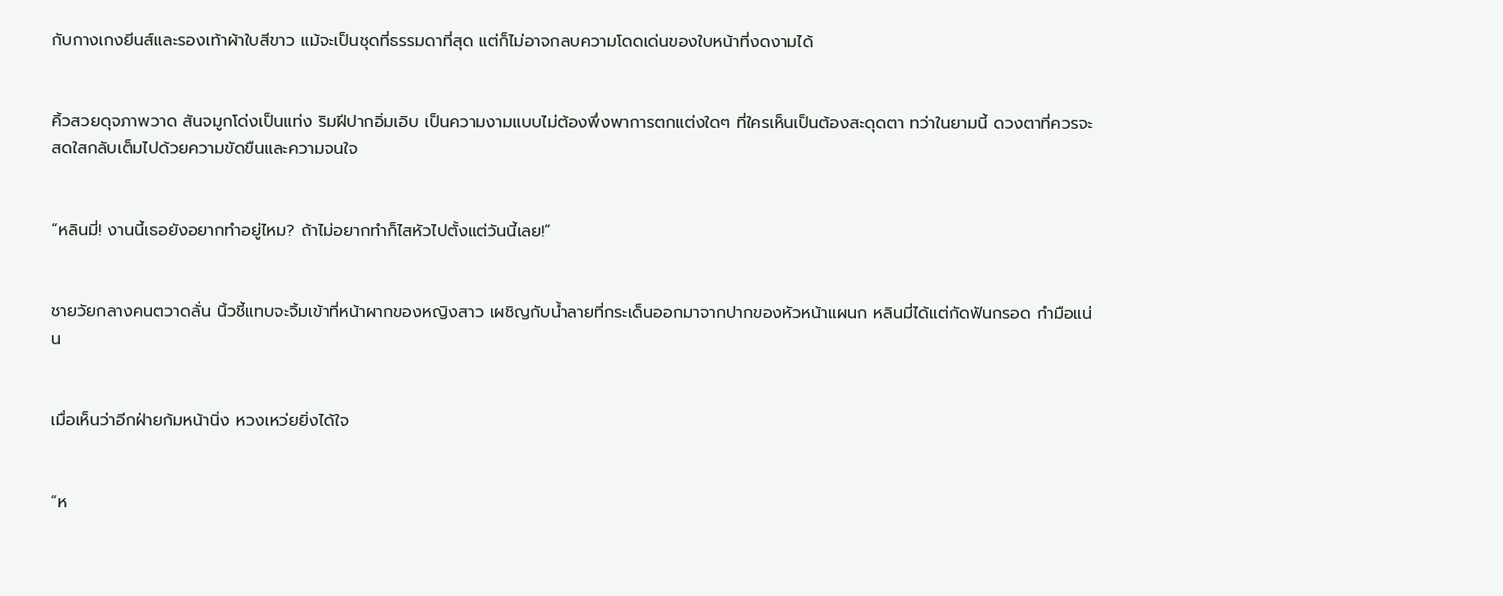กับกางเกงยีนส์และรองเท้าผ้าใบสีขาว แม้จะเป็นชุดที่ธรรมดาที่สุด แต่ก็ไม่อาจกลบความโดดเด่นของใบหน้าที่งดงามได้


คิ้วสวยดุจภาพวาด สันจมูกโด่งเป็นแท่ง ริมฝีปากอิ่มเอิบ เป็นความงามแบบไม่ต้องพึ่งพาการตกแต่งใดๆ ที่ใครเห็นเป็นต้องสะดุดตา ทว่าในยามนี้ ดวงตาที่ควรจะสดใสกลับเต็มไปด้วยความขัดขืนและความจนใจ


“หลินมี่! งานนี้เธอยังอยากทำอยู่ไหม? ถ้าไม่อยากทำก็ไสหัวไปตั้งแต่วันนี้เลย!”


ชายวัยกลางคนตวาดลั่น นิ้วชี้แทบจะจิ้มเข้าที่หน้าผากของหญิงสาว เผชิญกับน้ำลายที่กระเด็นออกมาจากปากของหัวหน้าแผนก หลินมี่ได้แต่กัดฟันกรอด กำมือแน่น


เมื่อเห็นว่าอีกฝ่ายก้มหน้านิ่ง หวงเหว่ยยิ่งได้ใจ


“ห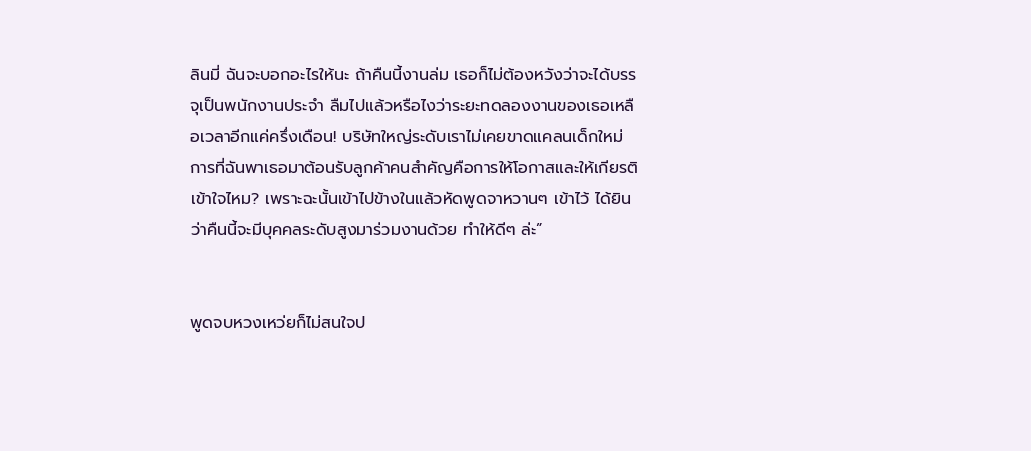ลินมี่ ฉันจะบอกอะไรให้นะ ถ้าคืนนี้งานล่ม เธอก็ไม่ต้องหวังว่าจะได้บรรจุเป็นพนักงานประจำ ลืมไปแล้วหรือไงว่าระยะทดลองงานของเธอเหลือเวลาอีกแค่ครึ่งเดือน! บริษัทใหญ่ระดับเราไม่เคยขาดแคลนเด็กใหม่ การที่ฉันพาเธอมาต้อนรับลูกค้าคนสำคัญคือการให้โอกาสและให้เกียรติ เข้าใจไหม? เพราะฉะนั้นเข้าไปข้างในแล้วหัดพูดจาหวานๆ เข้าไว้ ได้ยินว่าคืนนี้จะมีบุคคลระดับสูงมาร่วมงานด้วย ทำให้ดีๆ ล่ะ”


พูดจบหวงเหว่ยก็ไม่สนใจป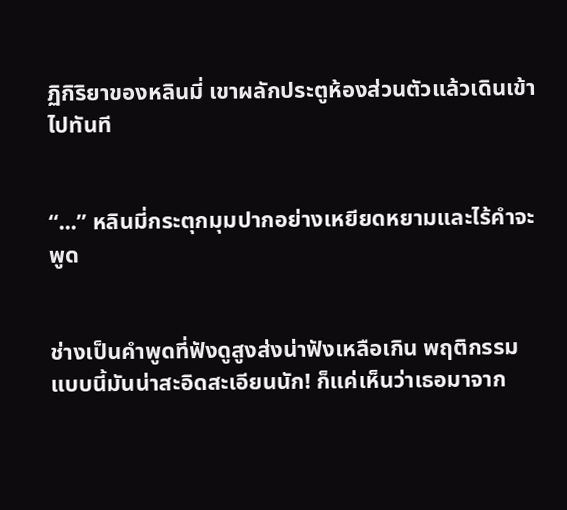ฏิกิริยาของหลินมี่ เขาผลักประตูห้องส่วนตัวแล้วเดินเข้าไปทันที


“...” หลินมี่กระตุกมุมปากอย่างเหยียดหยามและไร้คำจะพูด


ช่างเป็นคำพูดที่ฟังดูสูงส่งน่าฟังเหลือเกิน พฤติกรรมแบบนี้มันน่าสะอิดสะเอียนนัก! ก็แค่เห็นว่าเธอมาจาก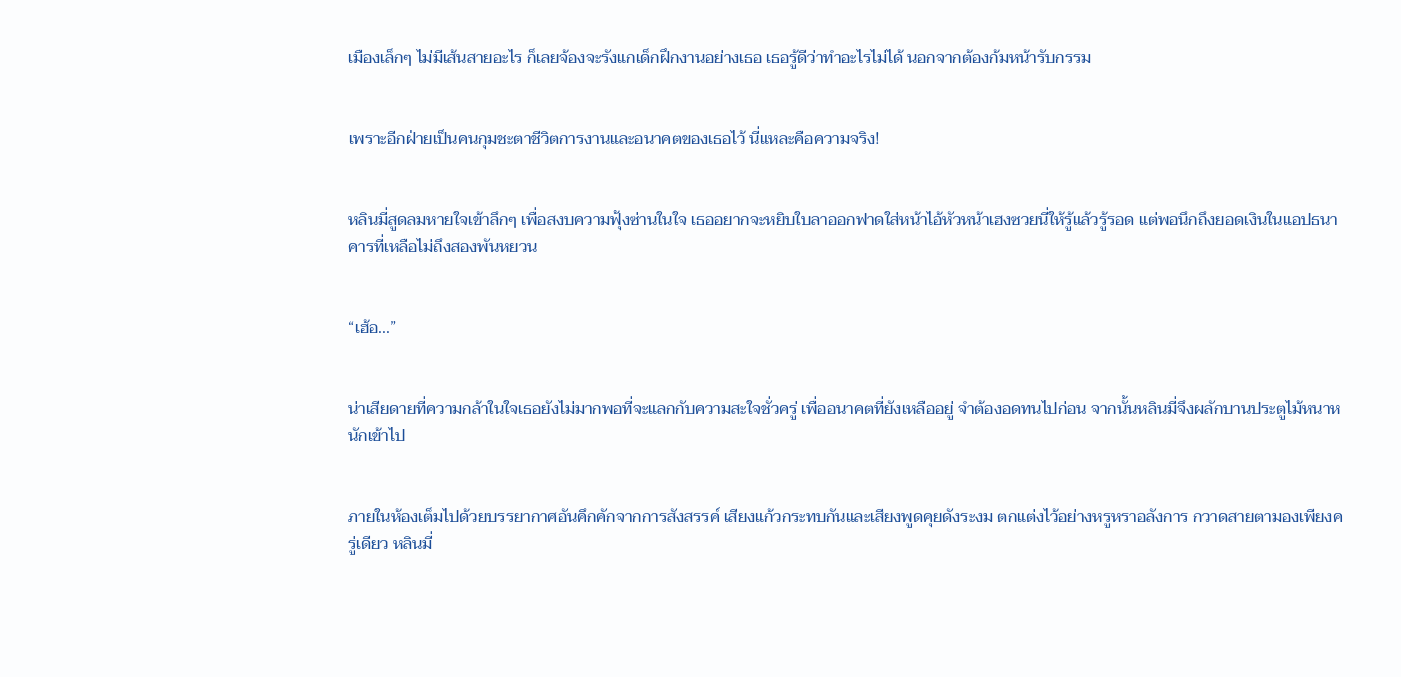เมืองเล็กๆ ไม่มีเส้นสายอะไร ก็เลยจ้องจะรังแกเด็กฝึกงานอย่างเธอ เธอรู้ดีว่าทำอะไรไม่ได้ นอกจากต้องก้มหน้ารับกรรม


เพราะอีกฝ่ายเป็นคนกุมชะตาชีวิตการงานและอนาคตของเธอไว้ นี่แหละคือความจริง!


หลินมี่สูดลมหายใจเข้าลึกๆ เพื่อสงบความฟุ้งซ่านในใจ เธออยากจะหยิบใบลาออกฟาดใส่หน้าไอ้หัวหน้าเฮงซวยนี่ให้รู้แล้วรู้รอด แต่พอนึกถึงยอดเงินในแอปธนาคารที่เหลือไม่ถึงสองพันหยวน


“เฮ้อ...”


น่าเสียดายที่ความกล้าในใจเธอยังไม่มากพอที่จะแลกกับความสะใจชั่วครู่ เพื่ออนาคตที่ยังเหลืออยู่ จำต้องอดทนไปก่อน จากนั้นหลินมี่จึงผลักบานประตูไม้หนาหนักเข้าไป


ภายในห้องเต็มไปด้วยบรรยากาศอันคึกคักจากการสังสรรค์ เสียงแก้วกระทบกันและเสียงพูดคุยดังระงม ตกแต่งไว้อย่างหรูหราอลังการ กวาดสายตามองเพียงครู่เดียว หลินมี่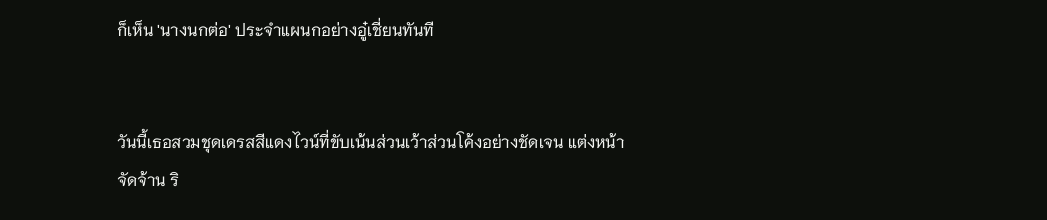ก็เห็น 'นางนกต่อ' ประจำแผนกอย่างอู๋เชี่ยนทันที


วันนี้เธอสวมชุดเดรสสีแดงไวน์ที่ขับเน้นส่วนเว้าส่วนโค้งอย่างชัดเจน แต่งหน้าจัดจ้าน ริ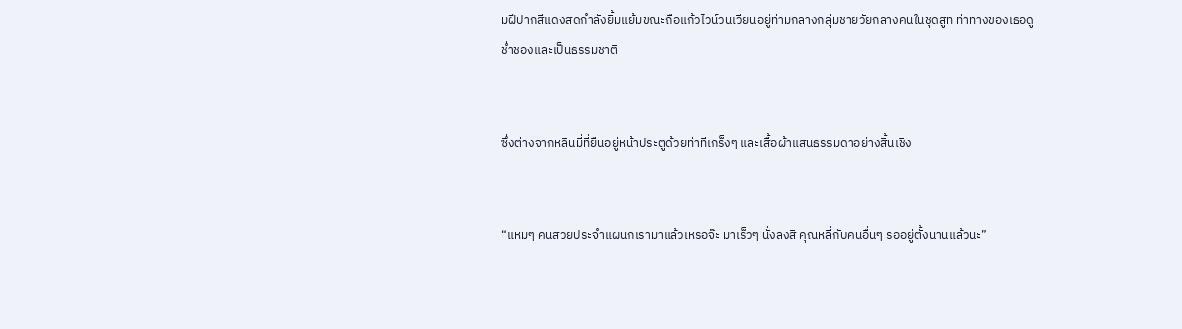มฝีปากสีแดงสดกำลังยิ้มแย้มขณะถือแก้วไวน์วนเวียนอยู่ท่ามกลางกลุ่มชายวัยกลางคนในชุดสูท ท่าทางของเธอดูช่ำชองและเป็นธรรมชาติ


ซึ่งต่างจากหลินมี่ที่ยืนอยู่หน้าประตูด้วยท่าทีเกร็งๆ และเสื้อผ้าแสนธรรมดาอย่างสิ้นเชิง


“แหมๆ คนสวยประจำแผนกเรามาแล้วเหรอจ๊ะ มาเร็วๆ นั่งลงสิ คุณหลี่กับคนอื่นๆ รออยู่ตั้งนานแล้วนะ”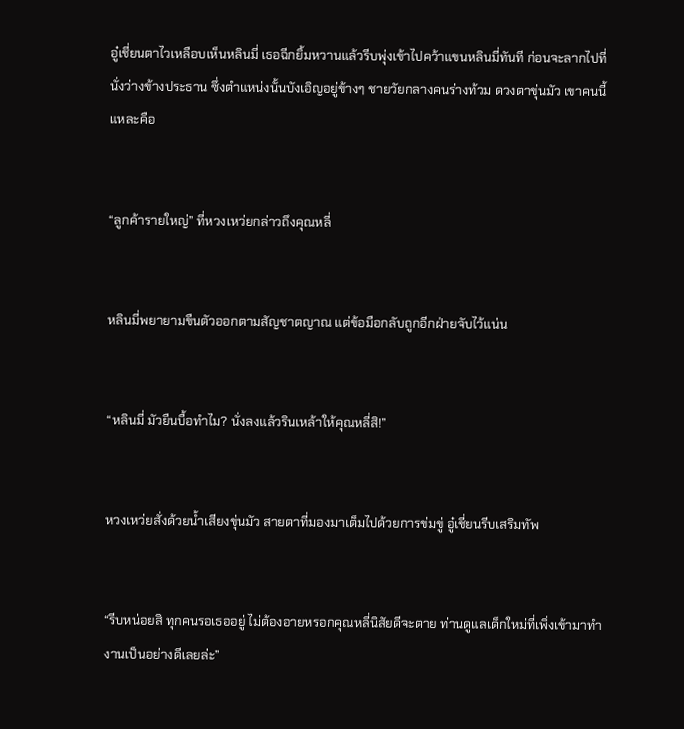อู๋เชี่ยนตาไวเหลือบเห็นหลินมี่ เธอฉีกยิ้มหวานแล้วรีบพุ่งเข้าไปคว้าแขนหลินมี่ทันที ก่อนจะลากไปที่นั่งว่างข้างประธาน ซึ่งตำแหน่งนั้นบังเอิญอยู่ข้างๆ ชายวัยกลางคนร่างท้วม ดวงตาขุ่นมัว เขาคนนี้แหละคือ


“ลูกค้ารายใหญ่” ที่หวงเหว่ยกล่าวถึงคุณหลี่


หลินมี่พยายามขืนตัวออกตามสัญชาตญาณ แต่ข้อมือกลับถูกอีกฝ่ายจับไว้แน่น


“หลินมี่ มัวยืนบื้อทำไม? นั่งลงแล้วรินเหล้าให้คุณหลี่สิ!”


หวงเหว่ยสั่งด้วยน้ำเสียงขุ่นมัว สายตาที่มองมาเต็มไปด้วยการข่มขู่ อู๋เชี่ยนรีบเสริมทัพ


“รีบหน่อยสิ ทุกคนรอเธออยู่ ไม่ต้องอายหรอกคุณหลี่นิสัยดีจะตาย ท่านดูแลเด็กใหม่ที่เพิ่งเข้ามาทำงานเป็นอย่างดีเลยล่ะ”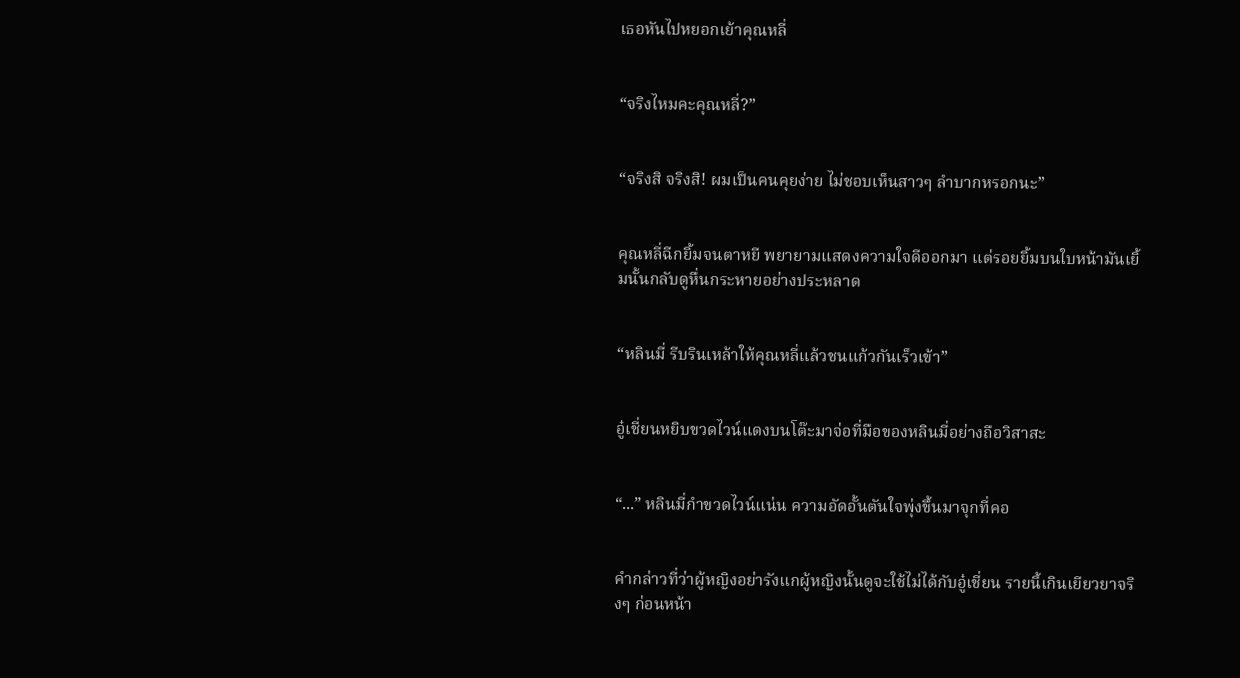เธอหันไปหยอกเย้าคุณหลี่


“จริงไหมคะคุณหลี่?”


“จริงสิ จริงสิ! ผมเป็นคนคุยง่าย ไม่ชอบเห็นสาวๆ ลำบากหรอกนะ”


คุณหลี่ฉีกยิ้มจนตาหยี พยายามแสดงความใจดีออกมา แต่รอยยิ้มบนใบหน้ามันเยิ้มนั้นกลับดูหื่นกระหายอย่างประหลาด


“หลินมี่ รีบรินเหล้าให้คุณหลี่แล้วชนแก้วกันเร็วเข้า”


อู๋เชี่ยนหยิบขวดไวน์แดงบนโต๊ะมาจ่อที่มือของหลินมี่อย่างถือวิสาสะ


“...” หลินมี่กำขวดไวน์แน่น ความอัดอั้นตันใจพุ่งขึ้นมาจุกที่คอ


คำกล่าวที่ว่าผู้หญิงอย่ารังแกผู้หญิงนั้นดูจะใช้ไม่ได้กับอู๋เชี่ยน รายนี้เกินเยียวยาจริงๆ ก่อนหน้า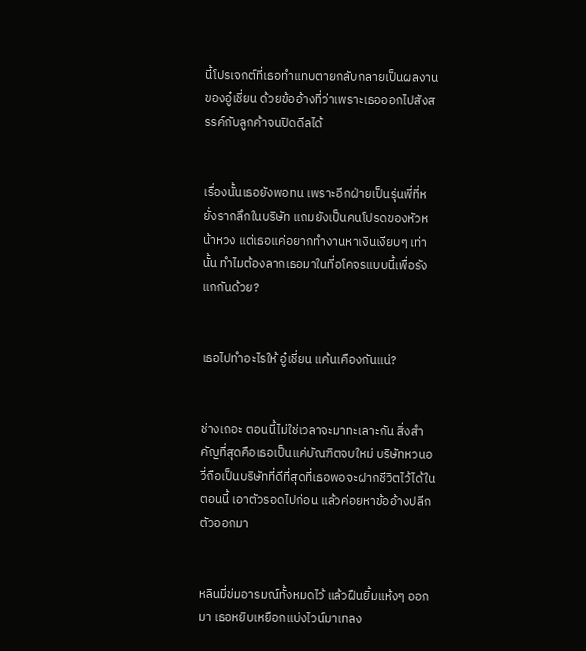นี้โปรเจกต์ที่เธอทำแทบตายกลับกลายเป็นผลงานของอู๋เชี่ยน ด้วยข้ออ้างที่ว่าเพราะเธอออกไปสังสรรค์กับลูกค้าจนปิดดีลได้


เรื่องนั้นเธอยังพอทน เพราะอีกฝ่ายเป็นรุ่นพี่ที่หยั่งรากลึกในบริษัท แถมยังเป็นคนโปรดของหัวหน้าหวง แต่เธอแค่อยากทำงานหาเงินเงียบๆ เท่านั้น ทำไมต้องลากเธอมาในที่อโคจรแบบนี้เพื่อรังแกกันด้วย?


เธอไปทำอะไรให้ อู๋เชี่ยน แค้นเคืองกันแน่?


ช่างเถอะ ตอนนี้ไม่ใช่เวลาจะมาทะเลาะกัน สิ่งสำคัญที่สุดคือเธอเป็นแค่บัณฑิตจบใหม่ บริษัทหวนอวี่ถือเป็นบริษัทที่ดีที่สุดที่เธอพอจะฝากชีวิตไว้ได้ในตอนนี้ เอาตัวรอดไปก่อน แล้วค่อยหาข้ออ้างปลีกตัวออกมา


หลินมี่ข่มอารมณ์ทั้งหมดไว้ แล้วฝืนยิ้มแห้งๆ ออกมา เธอหยิบเหยือกแบ่งไวน์มาเทลง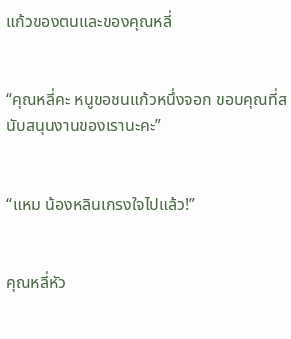แก้วของตนและของคุณหลี่


“คุณหลี่คะ หนูขอชนแก้วหนึ่งจอก ขอบคุณที่สนับสนุนงานของเรานะคะ”


“แหม น้องหลินเกรงใจไปแล้ว!”


คุณหลี่หัว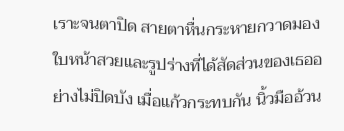เราะจนตาปิด สายตาหื่นกระหายกวาดมองใบหน้าสวยและรูปร่างที่ได้สัดส่วนของเธออย่างไม่ปิดบัง เมื่อแก้วกระทบกัน นิ้วมืออ้วน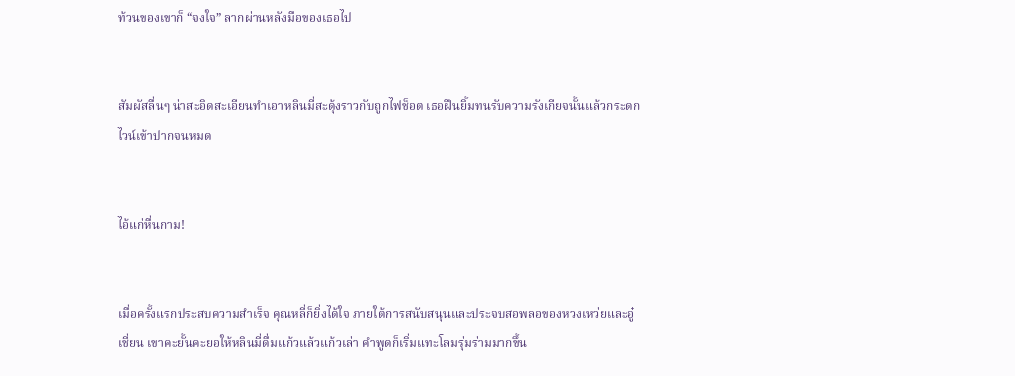ท้วนของเขาก็ “จงใจ” ลากผ่านหลังมือของเธอไป


สัมผัสลื่นๆ น่าสะอิดสะเอียนทำเอาหลินมี่สะดุ้งราวกับถูกไฟช็อต เธอฝืนยิ้มทนรับความรังเกียจนั้นแล้วกระดกไวน์เข้าปากจนหมด


ไอ้แก่หื่นกาม!


เมื่อครั้งแรกประสบความสำเร็จ คุณหลี่ก็ยิ่งได้ใจ ภายใต้การสนับสนุนและประจบสอพลอของหวงเหว่ยและอู๋เชี่ยน เขาคะยั้นคะยอให้หลินมี่ดื่มแก้วแล้วแก้วเล่า คำพูดก็เริ่มแทะโลมรุ่มร่ามมากขึ้น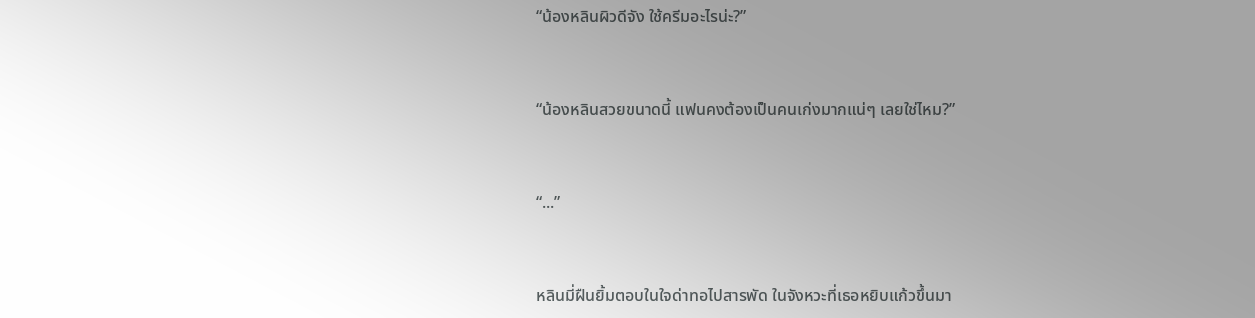“น้องหลินผิวดีจัง ใช้ครีมอะไรน่ะ?”


“น้องหลินสวยขนาดนี้ แฟนคงต้องเป็นคนเก่งมากแน่ๆ เลยใช่ไหม?”


“...”


หลินมี่ฝืนยิ้มตอบในใจด่าทอไปสารพัด ในจังหวะที่เธอหยิบแก้วขึ้นมา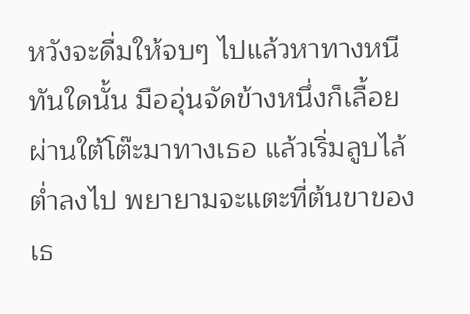หวังจะดื่มให้จบๆ ไปแล้วหาทางหนี ทันใดนั้น มืออุ่นจัดข้างหนึ่งก็เลื้อยผ่านใต้โต๊ะมาทางเธอ แล้วเริ่มลูบไล้ต่ำลงไป พยายามจะแตะที่ต้นขาของเธ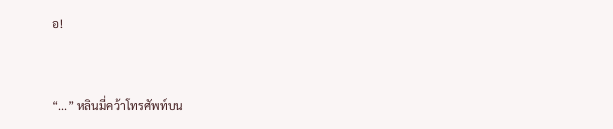อ!


“...” หลินมี่คว้าโทรศัพท์บน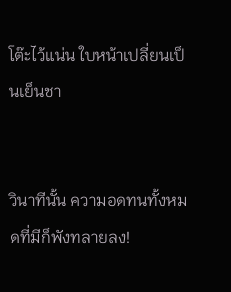โต๊ะไว้แน่น ใบหน้าเปลี่ยนเป็นเย็นชา


วินาทีนั้น ความอดทนทั้งหมดที่มีก็พังทลายลง!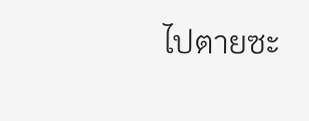ไปตายซะ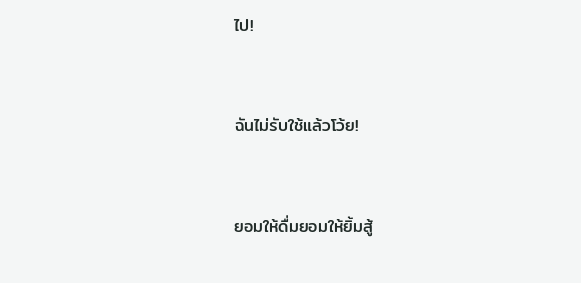ไป!


ฉันไม่รับใช้แล้วโว้ย!


ยอมให้ดื่มยอมให้ยิ้มสู้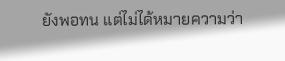ยังพอทน แต่ไม่ได้หมายความว่า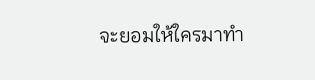จะยอมให้ใครมาทำ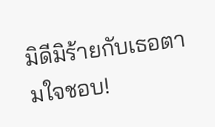มิดีมิร้ายกับเธอตามใจชอบ!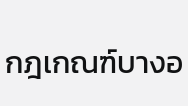กฎเกณฑ์บางอ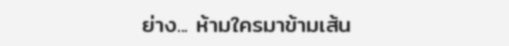ย่าง... ห้ามใครมาข้ามเส้น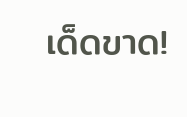เด็ดขาด!